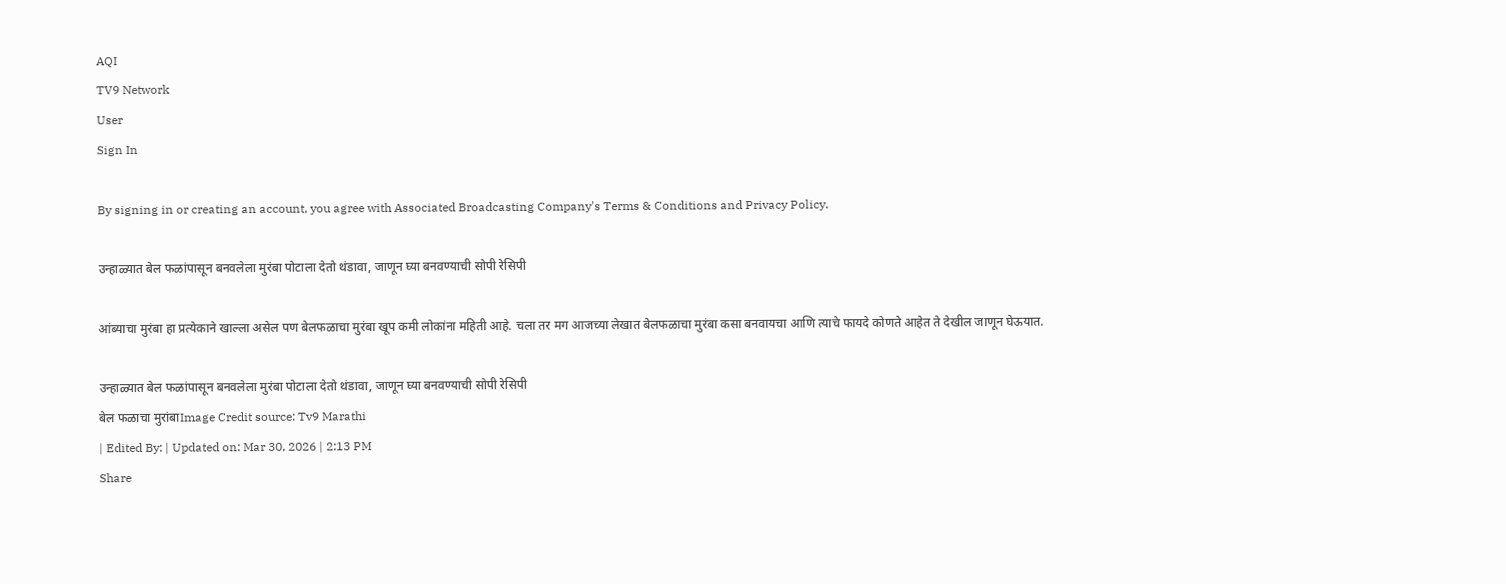AQI
TV9 Network
User
Sign In

By signing in or creating an account, you agree with Associated Broadcasting Company's Terms & Conditions and Privacy Policy.

उन्हाळ्यात बेल फळांपासून बनवलेला मुरंबा पोटाला देतो थंडावा, जाणून घ्या बनवण्याची सोपी रेसिपी

आंब्याचा मुरंबा हा प्रत्येकाने खाल्ला असेल पण बेलफळाचा मुरंबा खूप कमी लोकांना महिती आहे. चला तर मग आजच्या लेखात बेलफळाचा मुरंबा कसा बनवायचा आणि त्याचे फायदे कोणते आहेत ते देखील जाणून घेऊयात.

उन्हाळ्यात बेल फळांपासून बनवलेला मुरंबा पोटाला देतो थंडावा, जाणून घ्या बनवण्याची सोपी रेसिपी
बेल फळाचा मुरांबाImage Credit source: Tv9 Marathi
| Edited By: | Updated on: Mar 30, 2026 | 2:13 PM
Share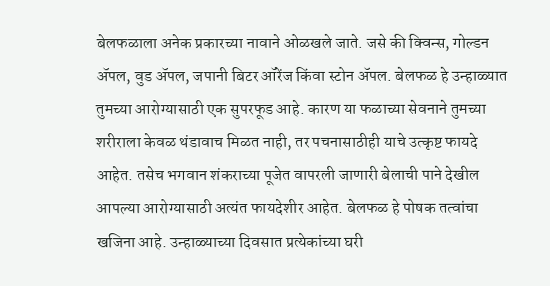बेलफळाला अनेक प्रकारच्या नावाने ओळखले जाते. जसे की क्विन्स, गोल्डन ॲपल, वुड ॲपल, जपानी बिटर ऑरेंज किंवा स्टोन ॲपल. बेलफळ हे उन्हाळ्यात तुमच्या आरोग्यासाठी एक सुपरफूड आहे. कारण या फळाच्या सेवनाने तुमच्या शरीराला केवळ थंडावाच मिळत नाही, तर पचनासाठीही याचे उत्कृष्ट फायदे आहेत. तसेच भगवान शंकराच्या पूजेत वापरली जाणारी बेलाची पाने देखील आपल्या आरोग्यासाठी अत्यंत फायदेशीर आहेत. बेलफळ हे पोषक तत्वांचा खजिना आहे. उन्हाळ्याच्या दिवसात प्रत्येकांच्या घरी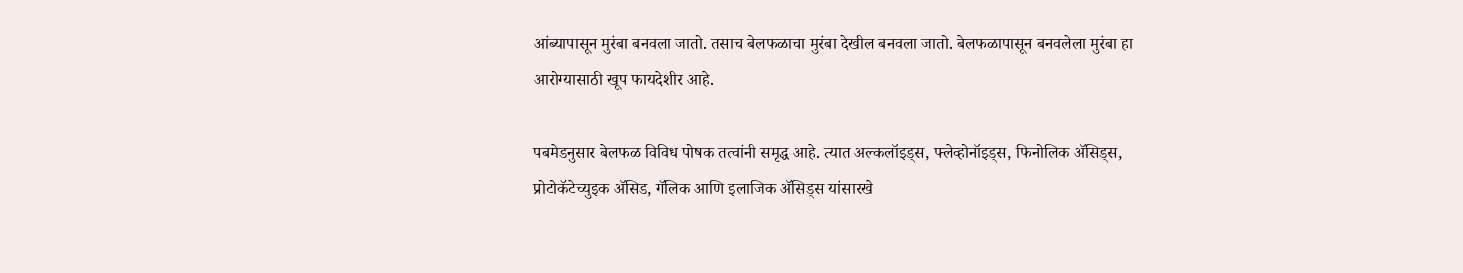आंब्यापासून मुरंबा बनवला जातो. तसाच बेलफळाचा मुरंबा देखील बनवला जातो. बेलफळापासून बनवलेला मुरंबा हा आरोग्यासाठी खूप फायदेशीर आहे.

पबमेडनुसार बेलफळ विविध पोषक तत्वांनी समृद्ध आहे. त्यात अल्कलॉइड्स, फ्लेव्होनॉइड्स, फिनोलिक ॲसिड्स, प्रोटोकॅटेच्युइक ॲसिड, गॅलिक आणि इलाजिक ॲसिड्स यांसारखे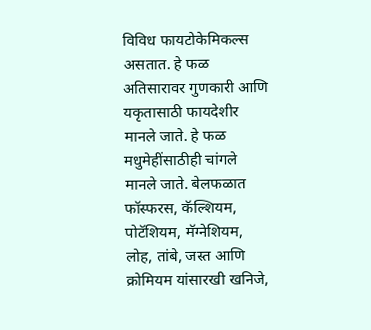विविध फायटोकेमिकल्स असतात. हे फळ अतिसारावर गुणकारी आणि यकृतासाठी फायदेशीर मानले जाते. हे फळ मधुमेहींसाठीही चांगले मानले जाते. बेलफळात फॉस्फरस, कॅल्शियम, पोटॅशियम, मॅग्नेशियम, लोह, तांबे, जस्त आणि क्रोमियम यांसारखी खनिजे,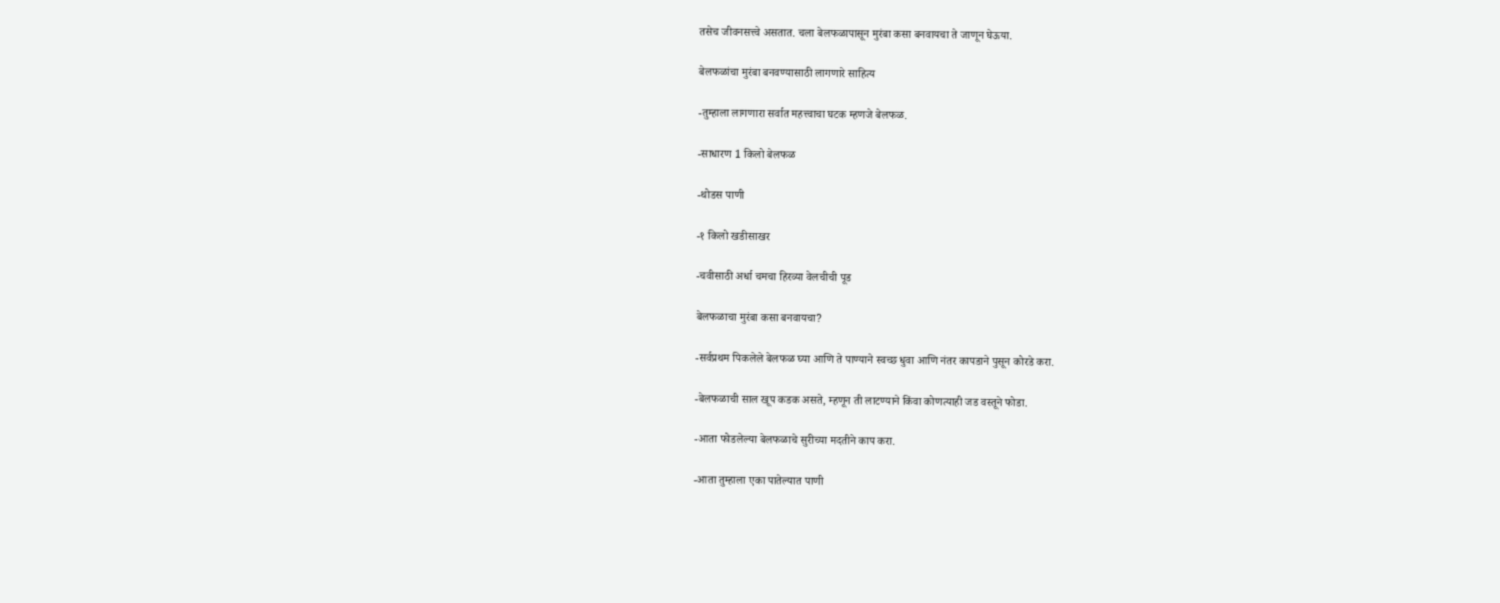तसेच जीवनसत्त्वे असतात. चला बेलफळापासून मुरंबा कसा बनवायचा ते जाणून घेऊया.

बेलफळांचा मुरंबा बनवण्यासाठी लागणारे साहित्य

-तुम्हाला लागणारा सर्वात महत्त्वाचा घटक म्हणजे बेलफळ.

-साधारण 1 किलो बेलफळ

-थोडस पाणी

-१ किलो खडीसाखर

-चवीसाठी अर्धा चमचा हिरव्या वेलचीची पूड

बेलफळाचा मुरंबा कसा बनवायचा?

-सर्वप्रथम पिकलेले बेलफळ घ्या आणि ते पाण्याने स्वच्छ धुवा आणि नंतर कापडाने पुसून कोरडे करा.

-बेलफळाची साल खूप कडक असते, म्हणून ती लाटण्याने किंवा कोणत्याही जड वस्तूने फोडा.

-आता फोडलेल्या बेलफळाचे सुरीच्या मदतीने काप करा.

-आता तुम्हाला एका पातेल्यात पाणी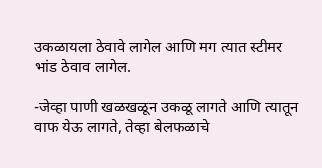उकळायला ठेवावे लागेल आणि मग त्यात स्टीमर भांड ठेवाव लागेल.

-जेव्हा पाणी खळखळून उकळू लागते आणि त्यातून वाफ येऊ लागते, तेव्हा बेलफळाचे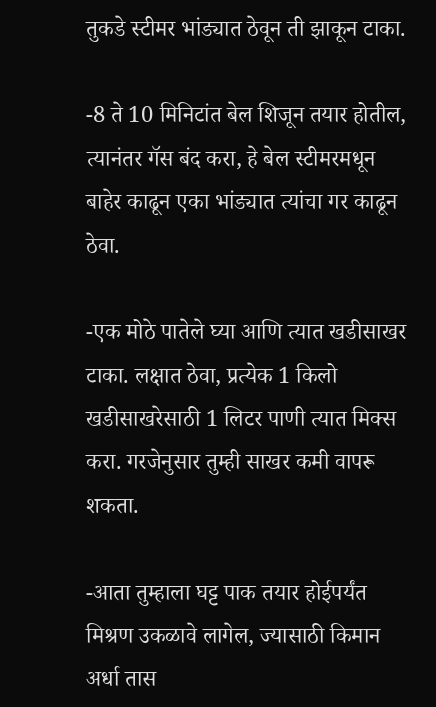तुकडे स्टीमर भांड्यात ठेवून ती झाकून टाका.

-8 ते 10 मिनिटांत बेल शिजून तयार होतील, त्यानंतर गॅस बंद करा, हे बेल स्टीमरमधून बाहेर काढून एका भांड्यात त्यांचा गर काढून ठेवा.

-एक मोठे पातेले घ्या आणि त्यात खडीसाखर टाका. लक्षात ठेवा, प्रत्येक 1 किलो खडीसाखरेसाठी 1 लिटर पाणी त्यात मिक्स करा. गरजेनुसार तुम्ही साखर कमी वापरू शकता.

-आता तुम्हाला घट्ट पाक तयार होईपर्यंत मिश्रण उकळावे लागेल, ज्यासाठी किमान अर्धा तास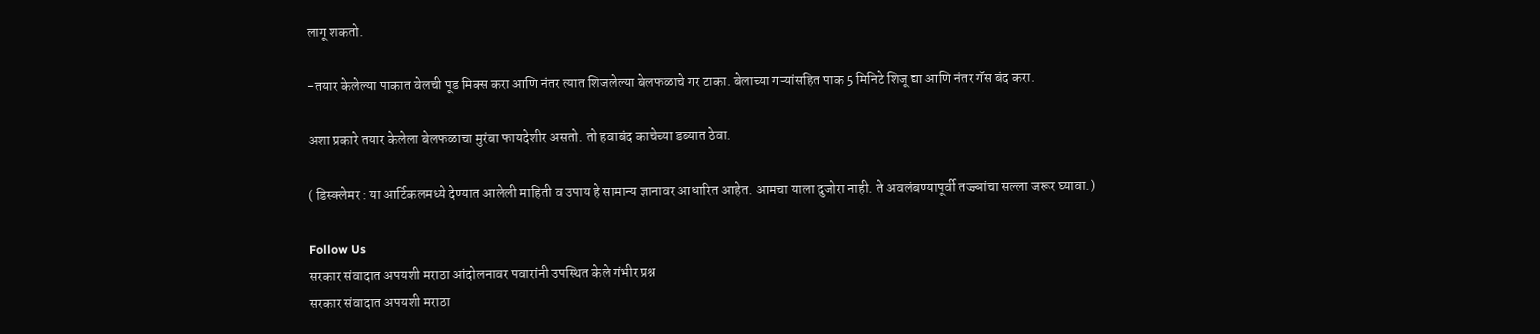लागू शकतो.

-तयार केलेल्या पाकात वेलची पूड मिक्स करा आणि नंतर त्यात शिजलेल्या बेलफळाचे गर टाका. बेलाच्या गऱ्यांसहित पाक 5 मिनिटे शिजू द्या आणि नंतर गॅस बंद करा.

अशा प्रकारे तयार केलेला बेलफळाचा मुरंबा फायदेशीर असतो. तो हवाबंद काचेच्या डब्यात ठेवा.

( डिस्क्लेमर : या आर्टिकलमध्ये देण्यात आलेली माहिती व उपाय हे सामान्य ज्ञानावर आधारित आहेत. आमचा याला दुजोरा नाही. ते अवलंबण्यापूर्वी तज्ज्ञांचा सल्ला जरूर घ्यावा.)

Follow Us
सरकार संवादात अपयशी मराठा आंदोलनावर पवारांनी उपस्थित केले गंभीर प्रश्न
सरकार संवादात अपयशी मराठा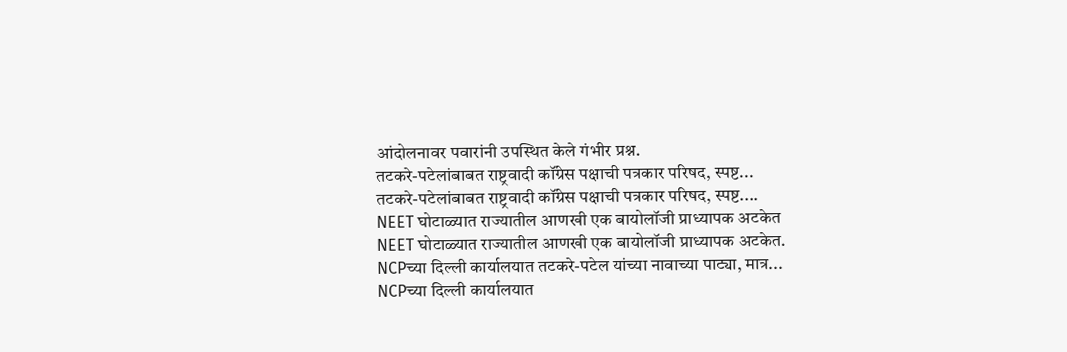आंदोलनावर पवारांनी उपस्थित केले गंभीर प्रश्न.
तटकरे-पटेलांबाबत राष्ट्रवादी कॉंग्रेस पक्षाची पत्रकार परिषद, स्पष्ट...
तटकरे-पटेलांबाबत राष्ट्रवादी कॉंग्रेस पक्षाची पत्रकार परिषद, स्पष्ट....
NEET घोटाळ्यात राज्यातील आणखी एक बायोलॉजी प्राध्यापक अटकेत
NEET घोटाळ्यात राज्यातील आणखी एक बायोलॉजी प्राध्यापक अटकेत.
NCPच्या दिल्ली कार्यालयात तटकरे-पटेल यांच्या नावाच्या पाट्या, मात्र...
NCPच्या दिल्ली कार्यालयात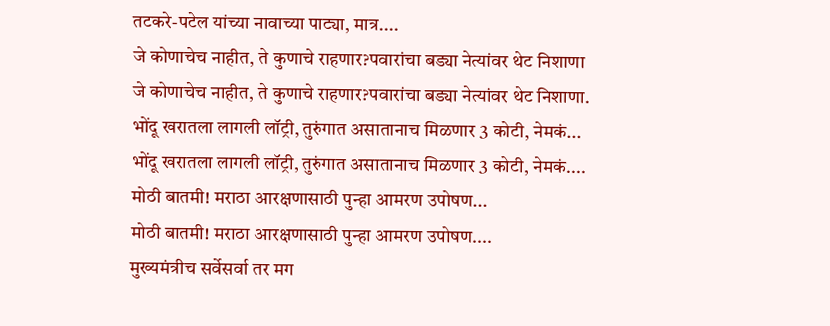तटकरे-पटेल यांच्या नावाच्या पाट्या, मात्र....
जे कोणाचेच नाहीत, ते कुणाचे राहणार?पवारांचा बड्या नेत्यांवर थेट निशाणा
जे कोणाचेच नाहीत, ते कुणाचे राहणार?पवारांचा बड्या नेत्यांवर थेट निशाणा.
भोंदू खरातला लागली लॉट्री, तुरुंगात असातानाच मिळणार 3 कोटी, नेमकं...
भोंदू खरातला लागली लॉट्री, तुरुंगात असातानाच मिळणार 3 कोटी, नेमकं....
मोठी बातमी! मराठा आरक्षणासाठी पुन्हा आमरण उपोषण...
मोठी बातमी! मराठा आरक्षणासाठी पुन्हा आमरण उपोषण....
मुख्यमंत्रीच सर्वेसर्वा तर मग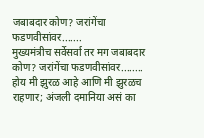जबाबदार कोण? जरांगेंचा फडणवीसांवर.......
मुख्यमंत्रीच सर्वेसर्वा तर मग जबाबदार कोण? जरांगेंचा फडणवीसांवर........
होय मी झुरळ आहे आणि मी झुरळच राहणार; अंजली दमानिया असं का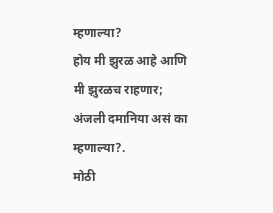म्हणाल्या?
होय मी झुरळ आहे आणि मी झुरळच राहणार; अंजली दमानिया असं का म्हणाल्या?.
मोठी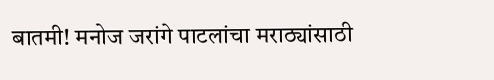बातमी! मनोज जरांगे पाटलांचा मराठ्यांसाठी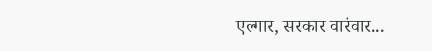एल्गार, सरकार वारंवार...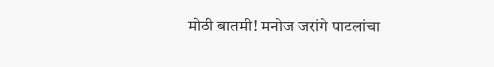मोठी बातमी! मनोज जरांगे पाटलांचा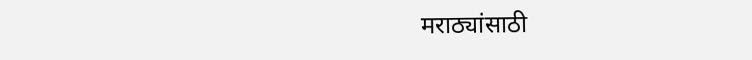मराठ्यांसाठी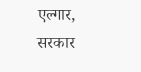एल्गार, सरकार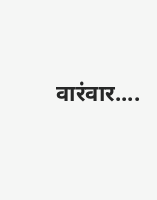वारंवार....